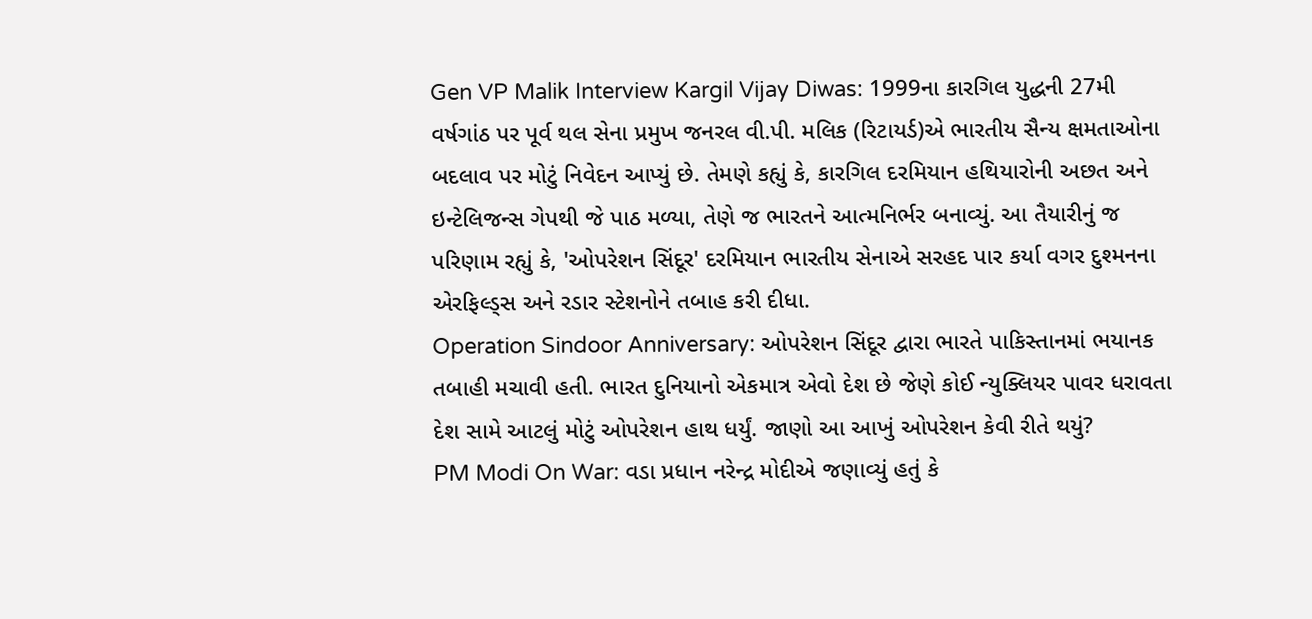Gen VP Malik Interview Kargil Vijay Diwas: 1999ના કારગિલ યુદ્ધની 27મી વર્ષગાંઠ પર પૂર્વ થલ સેના પ્રમુખ જનરલ વી.પી. મલિક (રિટાયર્ડ)એ ભારતીય સૈન્ય ક્ષમતાઓના બદલાવ પર મોટું નિવેદન આપ્યું છે. તેમણે કહ્યું કે, કારગિલ દરમિયાન હથિયારોની અછત અને ઇન્ટેલિજન્સ ગેપથી જે પાઠ મળ્યા, તેણે જ ભારતને આત્મનિર્ભર બનાવ્યું. આ તૈયારીનું જ પરિણામ રહ્યું કે, 'ઓપરેશન સિંદૂર' દરમિયાન ભારતીય સેનાએ સરહદ પાર કર્યા વગર દુશ્મનના એરફિલ્ડ્સ અને રડાર સ્ટેશનોને તબાહ કરી દીધા.
Operation Sindoor Anniversary: ઓપરેશન સિંદૂર દ્વારા ભારતે પાકિસ્તાનમાં ભયાનક તબાહી મચાવી હતી. ભારત દુનિયાનો એકમાત્ર એવો દેશ છે જેણે કોઈ ન્યુક્લિયર પાવર ધરાવતા દેશ સામે આટલું મોટું ઓપરેશન હાથ ધર્યું. જાણો આ આખું ઓપરેશન કેવી રીતે થયું?
PM Modi On War: વડા પ્રધાન નરેન્દ્ર મોદીએ જણાવ્યું હતું કે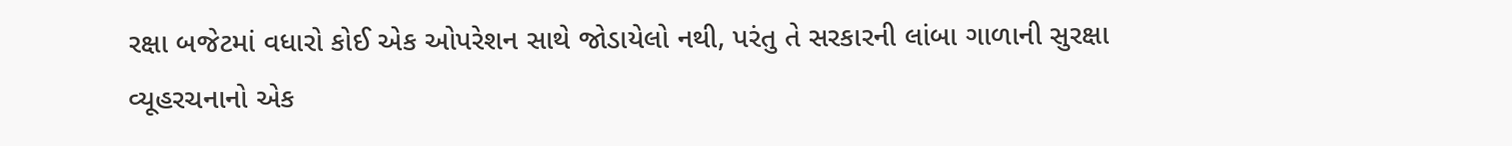રક્ષા બજેટમાં વધારો કોઈ એક ઓપરેશન સાથે જોડાયેલો નથી, પરંતુ તે સરકારની લાંબા ગાળાની સુરક્ષા વ્યૂહરચનાનો એક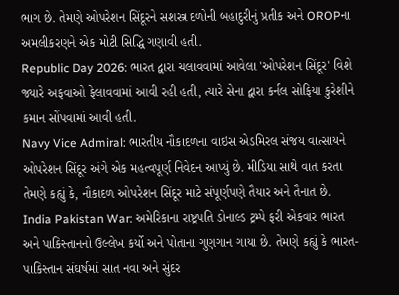ભાગ છે. તેમણે ઓપરેશન સિંદૂરને સશસ્ત્ર દળોની બહાદુરીનું પ્રતીક અને OROPના અમલીકરણને એક મોટી સિદ્ધિ ગણાવી હતી.
Republic Day 2026: ભારત દ્વારા ચલાવવામાં આવેલા 'ઓપરેશન સિંદૂર' વિશે જ્યારે અફવાઓ ફેલાવવામાં આવી રહી હતી, ત્યારે સેના દ્વારા કર્નલ સોફિયા કુરેશીને કમાન સોંપવામાં આવી હતી.
Navy Vice Admiral: ભારતીય નૌકાદળના વાઇસ એડમિરલ સંજય વાત્સાયને ઓપરેશન સિંદૂર અંગે એક મહત્વપૂર્ણ નિવેદન આપ્યું છે. મીડિયા સાથે વાત કરતા તેમણે કહ્યું કે, નૌકાદળ ઓપરેશન સિંદૂર માટે સંપૂર્ણપણે તૈયાર અને તૈનાત છે.
India Pakistan War: અમેરિકાના રાષ્ટ્રપતિ ડોનાલ્ડ ટ્રમ્પે ફરી એકવાર ભારત અને પાકિસ્તાનનો ઉલ્લેખ કર્યો અને પોતાના ગુણગાન ગાયા છે. તેમણે કહ્યું કે ભારત-પાકિસ્તાન સંઘર્ષમાં સાત નવા અને સુંદર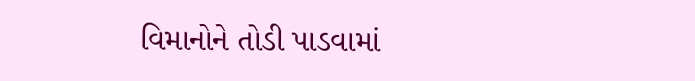વિમાનોને તોડી પાડવામાં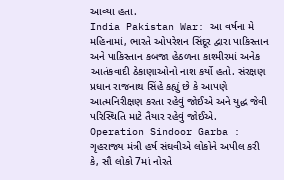આવ્યા હતા.
India Pakistan War: આ વર્ષના મે મહિનામાં, ભારતે ઓપરેશન સિંદૂર દ્વારા પાકિસ્તાન અને પાકિસ્તાન કબજા હેઠળના કાશ્મીરમાં અનેક આતંકવાદી ઠેકાણાઓનો નાશ કર્યો હતો. સંરક્ષણ પ્રધાન રાજનાથ સિંહે કહ્યું છે કે આપણે આત્મનિરીક્ષણ કરતા રહેવું જોઈએ અને યુદ્ધ જેવી પરિસ્થિતિ માટે તૈયાર રહેવું જોઈએ.
Operation Sindoor Garba : ગૃહરાજ્ય મંત્રી હર્ષ સંઘવીએ લોકોને અપીલ કરી કે, સૌ લોકો 7માં નોરતે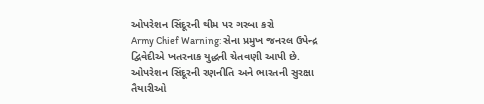ઓપરેશન સિંદૂરની થીમ પર ગરબા કરો
Army Chief Warning: સેના પ્રમુખ જનરલ ઉપેન્દ્ર દ્વિવેદીએ ખતરનાક યુદ્ધની ચેતવણી આપી છે. ઓપરેશન સિંદૂરની રણનીતિ અને ભારતની સુરક્ષા તૈયારીઓ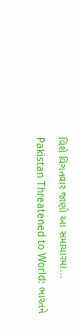વિશે વિગતવાર જાણો આ સમાચારમાં...
Pakistan Threatened to World: ભારતને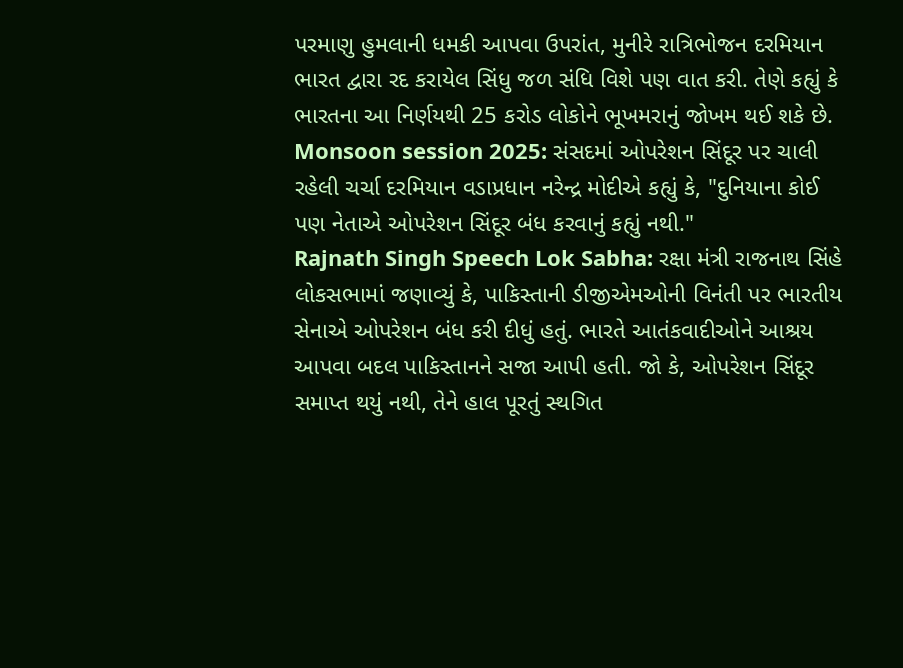પરમાણુ હુમલાની ધમકી આપવા ઉપરાંત, મુનીરે રાત્રિભોજન દરમિયાન ભારત દ્વારા રદ કરાયેલ સિંધુ જળ સંધિ વિશે પણ વાત કરી. તેણે કહ્યું કે ભારતના આ નિર્ણયથી 25 કરોડ લોકોને ભૂખમરાનું જોખમ થઈ શકે છે.
Monsoon session 2025: સંસદમાં ઓપરેશન સિંદૂર પર ચાલી રહેલી ચર્ચા દરમિયાન વડાપ્રધાન નરેન્દ્ર મોદીએ કહ્યું કે, "દુનિયાના કોઈ પણ નેતાએ ઓપરેશન સિંદૂર બંધ કરવાનું કહ્યું નથી."
Rajnath Singh Speech Lok Sabha: રક્ષા મંત્રી રાજનાથ સિંહે લોકસભામાં જણાવ્યું કે, પાકિસ્તાની ડીજીએમઓની વિનંતી પર ભારતીય સેનાએ ઓપરેશન બંધ કરી દીધું હતું. ભારતે આતંકવાદીઓને આશ્રય આપવા બદલ પાકિસ્તાનને સજા આપી હતી. જો કે, ઓપરેશન સિંદૂર સમાપ્ત થયું નથી, તેને હાલ પૂરતું સ્થગિત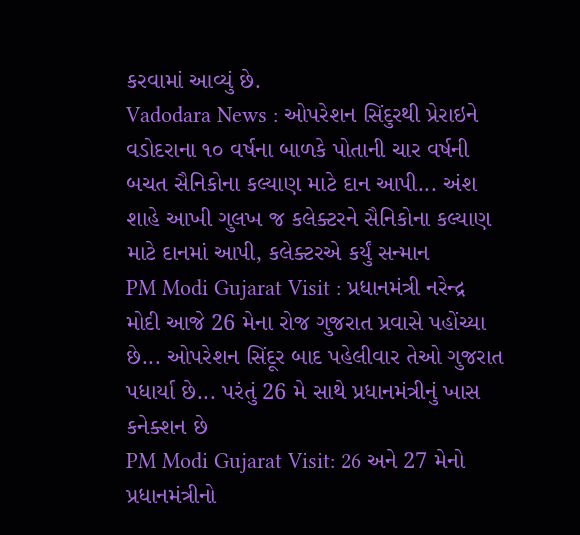કરવામાં આવ્યું છે.
Vadodara News : ઓપરેશન સિંદુરથી પ્રેરાઇને વડોદરાના ૧૦ વર્ષના બાળકે પોતાની ચાર વર્ષની બચત સૈનિકોના કલ્યાણ માટે દાન આપી... અંશ શાહે આખી ગુલખ જ કલેક્ટરને સૈનિકોના કલ્યાણ માટે દાનમાં આપી, કલેક્ટરએ કર્યું સન્માન
PM Modi Gujarat Visit : પ્રધાનમંત્રી નરેન્દ્ર મોદી આજે 26 મેના રોજ ગુજરાત પ્રવાસે પહોંચ્યા છે... ઓપરેશન સિંદૂર બાદ પહેલીવાર તેઓ ગુજરાત પધાર્યા છે... પરંતું 26 મે સાથે પ્રધાનમંત્રીનું ખાસ કનેક્શન છે
PM Modi Gujarat Visit: 26 અને 27 મેનો પ્રધાનમંત્રીનો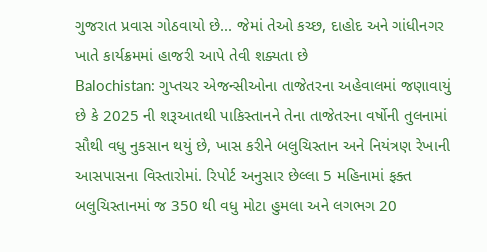ગુજરાત પ્રવાસ ગોઠવાયો છે... જેમાં તેઓ કચ્છ, દાહોદ અને ગાંધીનગર ખાતે કાર્યક્રમમાં હાજરી આપે તેવી શક્યતા છે
Balochistan: ગુપ્તચર એજન્સીઓના તાજેતરના અહેવાલમાં જણાવાયું છે કે 2025 ની શરૂઆતથી પાકિસ્તાનને તેના તાજેતરના વર્ષોની તુલનામાં સૌથી વધુ નુકસાન થયું છે, ખાસ કરીને બલુચિસ્તાન અને નિયંત્રણ રેખાની આસપાસના વિસ્તારોમાં. રિપોર્ટ અનુસાર છેલ્લા 5 મહિનામાં ફક્ત બલુચિસ્તાનમાં જ 350 થી વધુ મોટા હુમલા અને લગભગ 20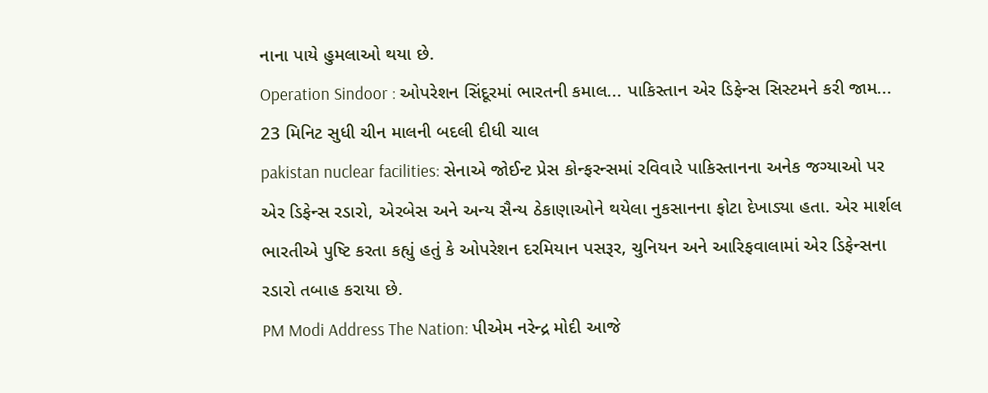નાના પાયે હુમલાઓ થયા છે.
Operation Sindoor : ઓપરેશન સિંદૂરમાં ભારતની કમાલ... પાકિસ્તાન એર ડિફેન્સ સિસ્ટમને કરી જામ... 23 મિનિટ સુધી ચીન માલની બદલી દીધી ચાલ
pakistan nuclear facilities: સેનાએ જોઈન્ટ પ્રેસ કોન્ફરન્સમાં રવિવારે પાકિસ્તાનના અનેક જગ્યાઓ પર એર ડિફેન્સ રડારો, એરબેસ અને અન્ય સૈન્ય ઠેકાણાઓને થયેલા નુકસાનના ફોટા દેખાડ્યા હતા. એર માર્શલ ભારતીએ પુષ્ટિ કરતા કહ્યું હતું કે ઓપરેશન દરમિયાન પસરૂર, ચુનિયન અને આરિફવાલામાં એર ડિફેન્સના રડારો તબાહ કરાયા છે.
PM Modi Address The Nation: પીએમ નરેન્દ્ર મોદી આજે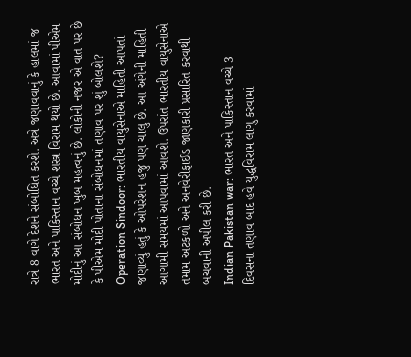રાત્રે 8 વાગે દેશને સંબોધિત કરશે. અત્રે જણાવવાનું કે હાલમાં જ ભારત અને પાકિસ્તાન વચ્ચે શસ્ત્ર વિરામ થયો છે. આવામાં પીએમ મોદીનું આ સંબોધન ખુબ મહત્વનું છે. લોકોની નજર એ વાત પર છે કે પીએમ મોદી પોતાના સંબોધનમાં તણાવ પર શું બોલશે?
Operation Sindoor: ભારતીય વાયુસેનાએ માહિતી આપતાં જણાવ્યું હતું કે ઓપરેશન હજુ પણ ચાલુ છે. આ અંગેની માહિતી આગામી સમયમાં આપવામાં આવશે. ઉપરાંત ભારતીય વાયુસેનાએ તમામ અટકળો અને અનવેરીફાઈડ જાણકારી પ્રસારિત કરવાથી બચવાની અપીલ કરી છે.
Indian Pakistan war: ભારત અને પાકિસ્તાન વચ્ચે 3 દિવસના તણાવ બાદ હવે યુદ્ધવિરામ લાગુ કરવામાં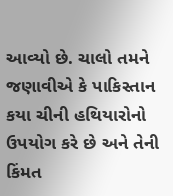આવ્યો છે. ચાલો તમને જણાવીએ કે પાકિસ્તાન કયા ચીની હથિયારોનો ઉપયોગ કરે છે અને તેની કિંમત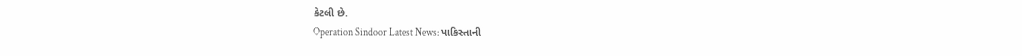કેટલી છે.
Operation Sindoor Latest News: પાકિસ્તાની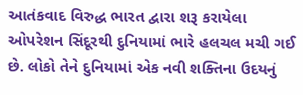આતંકવાદ વિરુદ્ધ ભારત દ્વારા શરૂ કરાયેલા ઓપરેશન સિંદૂરથી દુનિયામાં ભારે હલચલ મચી ગઈ છે. લોકો તેને દુનિયામાં એક નવી શક્તિના ઉદયનું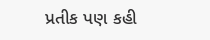પ્રતીક પણ કહી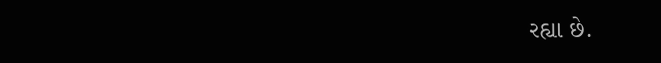રહ્યા છે.